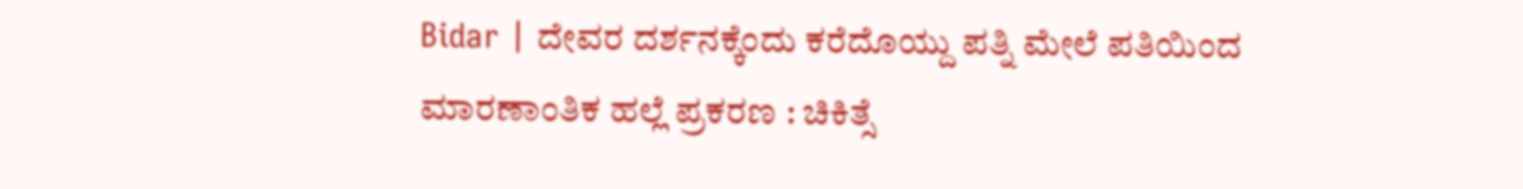Bidar | ದೇವರ ದರ್ಶನಕ್ಕೆಂದು ಕರೆದೊಯ್ದು ಪತ್ನಿ ಮೇಲೆ ಪತಿಯಿಂದ ಮಾರಣಾಂತಿಕ ಹಲ್ಲೆ ಪ್ರಕರಣ : ಚಿಕಿತ್ಸೆ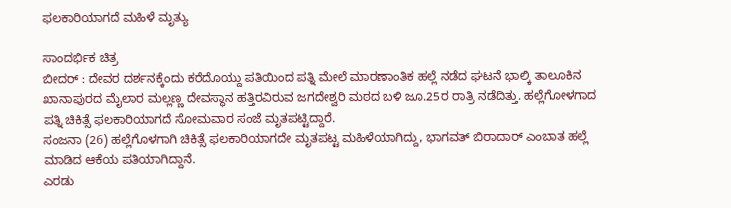ಫಲಕಾರಿಯಾಗದೆ ಮಹಿಳೆ ಮೃತ್ಯು

ಸಾಂದರ್ಭಿಕ ಚಿತ್ರ
ಬೀದರ್ : ದೇವರ ದರ್ಶನಕ್ಕೆಂದು ಕರೆದೊಯ್ದು ಪತಿಯಿಂದ ಪತ್ನಿ ಮೇಲೆ ಮಾರಣಾಂತಿಕ ಹಲ್ಲೆ ನಡೆದ ಘಟನೆ ಭಾಲ್ಕಿ ತಾಲೂಕಿನ ಖಾನಾಪುರದ ಮೈಲಾರ ಮಲ್ಲಣ್ಣ ದೇವಸ್ಥಾನ ಹತ್ತಿರವಿರುವ ಜಗದೇಶ್ವರಿ ಮಠದ ಬಳಿ ಜೂ.25ರ ರಾತ್ರಿ ನಡೆದಿತ್ತು. ಹಲ್ಲೆಗೋಳಗಾದ ಪತ್ನಿ ಚಿಕಿತ್ಸೆ ಫಲಕಾರಿಯಾಗದೆ ಸೋಮವಾರ ಸಂಜೆ ಮೃತಪಟ್ಟಿದ್ದಾರೆ.
ಸಂಜನಾ (26) ಹಲ್ಲೆಗೊಳಗಾಗಿ ಚಿಕಿತ್ಸೆ ಫಲಕಾರಿಯಾಗದೇ ಮೃತಪಟ್ಟ ಮಹಿಳೆಯಾಗಿದ್ದು, ಭಾಗವತ್ ಬಿರಾದಾರ್ ಎಂಬಾತ ಹಲ್ಲೆ ಮಾಡಿದ ಆಕೆಯ ಪತಿಯಾಗಿದ್ದಾನೆ.
ಎರಡು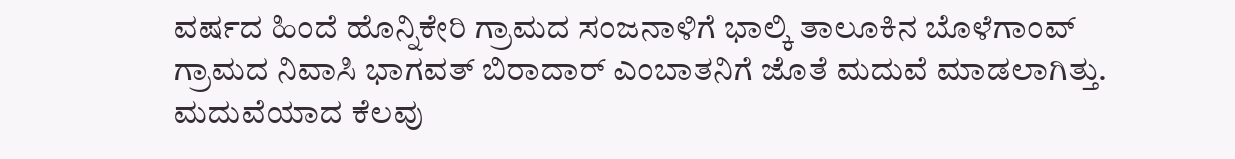ವರ್ಷದ ಹಿಂದೆ ಹೊನ್ನಿಕೇರಿ ಗ್ರಾಮದ ಸಂಜನಾಳಿಗೆ ಭಾಲ್ಕಿ ತಾಲೂಕಿನ ಬೊಳೆಗಾಂವ್ ಗ್ರಾಮದ ನಿವಾಸಿ ಭಾಗವತ್ ಬಿರಾದಾರ್ ಎಂಬಾತನಿಗೆ ಜೊತೆ ಮದುವೆ ಮಾಡಲಾಗಿತ್ತು. ಮದುವೆಯಾದ ಕೆಲವು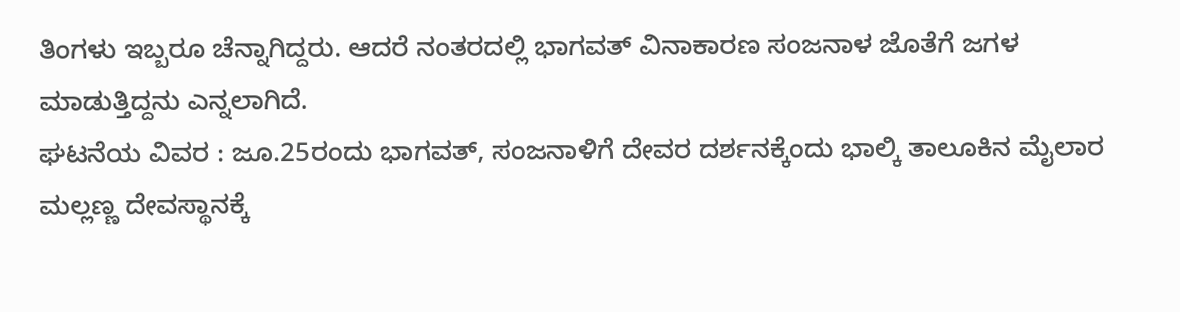ತಿಂಗಳು ಇಬ್ಬರೂ ಚೆನ್ನಾಗಿದ್ದರು. ಆದರೆ ನಂತರದಲ್ಲಿ ಭಾಗವತ್ ವಿನಾಕಾರಣ ಸಂಜನಾಳ ಜೊತೆಗೆ ಜಗಳ ಮಾಡುತ್ತಿದ್ದನು ಎನ್ನಲಾಗಿದೆ.
ಘಟನೆಯ ವಿವರ : ಜೂ.25ರಂದು ಭಾಗವತ್, ಸಂಜನಾಳಿಗೆ ದೇವರ ದರ್ಶನಕ್ಕೆಂದು ಭಾಲ್ಕಿ ತಾಲೂಕಿನ ಮೈಲಾರ ಮಲ್ಲಣ್ಣ ದೇವಸ್ಥಾನಕ್ಕೆ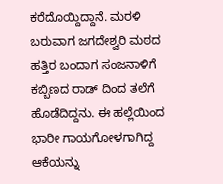ಕರೆದೊಯ್ದಿದ್ದಾನೆ. ಮರಳಿ ಬರುವಾಗ ಜಗದೇಶ್ವರಿ ಮಠದ ಹತ್ತಿರ ಬಂದಾಗ ಸಂಜನಾಳಿಗೆ ಕಬ್ಬಿಣದ ರಾಡ್ ದಿಂದ ತಲೆಗೆ ಹೊಡೆದಿದ್ದನು. ಈ ಹಲ್ಲೆಯಿಂದ ಭಾರೀ ಗಾಯಗೋಳಗಾಗಿದ್ದ ಆಕೆಯನ್ನು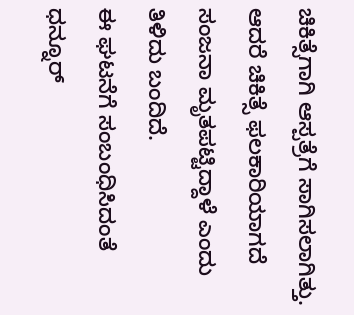ಚಿಕಿತ್ಸೆಗಾಗಿ ಆಸ್ಪತ್ರೆಗೆ ಸಾಗಿಸಲಾಗಿತ್ತು. ಆದರೆ ಚಿಕಿತ್ಸೆ ಫಲಕಾರಿಯಾಗದೆ ಸಂಜನಾ ಮೃತಪಟ್ಟಿದ್ದಾಳೆ ಎಂದು ತಿಳಿದು ಬಂದಿದೆ.
ಈ ಘಟನೆಗೆ ಸಂಬಂಧಿಸಿದಂತೆ ಧನ್ನೂರ್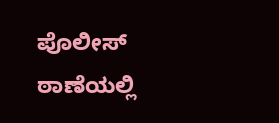ಪೊಲೀಸ್ ಠಾಣೆಯಲ್ಲಿ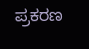ಪ್ರಕರಣ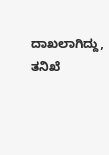ದಾಖಲಾಗಿದ್ದು, ತನಿಖೆ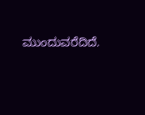ಮುಂದುವರೆದಿದೆ.